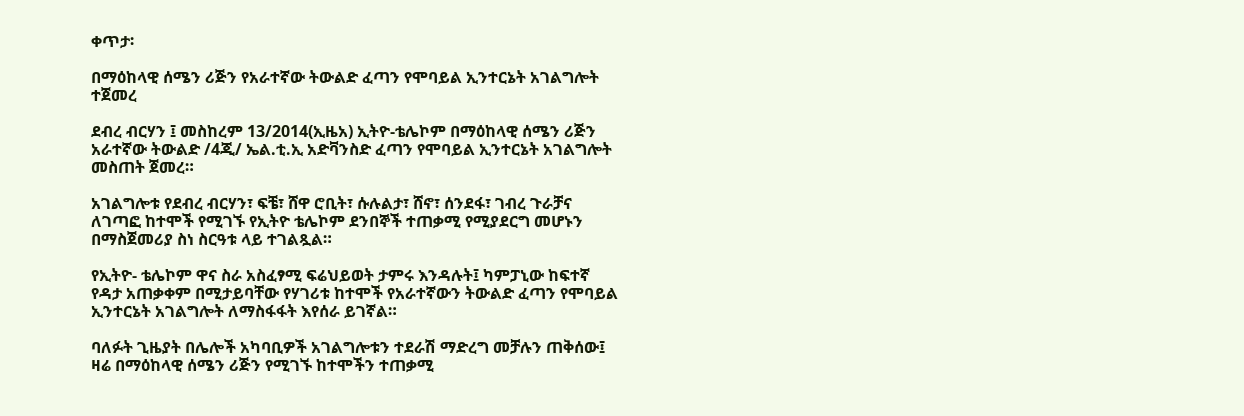ቀጥታ፡

በማዕከላዊ ሰሜን ሪጅን የአራተኛው ትውልድ ፈጣን የሞባይል ኢንተርኔት አገልግሎት ተጀመረ

ደብረ ብርሃን ፤ መስከረም 13/2014(ኢዜአ) ኢትዮ-ቴሌኮም በማዕከላዊ ሰሜን ሪጅን አራተኛው ትውልድ /4ጂ/ ኤል.ቲ.ኢ አድቫንስድ ፈጣን የሞባይል ኢንተርኔት አገልግሎት መስጠት ጀመረ።

አገልግሎቱ የደብረ ብርሃን፣ ፍቼ፣ ሸዋ ሮቢት፣ ሱሉልታ፣ ሸኖ፣ ሰንደፋ፣ ገብረ ጉራቻና ለገጣፎ ከተሞች የሚገኙ የኢትዮ ቴሌኮም ደንበኞች ተጠቃሚ የሚያደርግ መሆኑን በማስጀመሪያ ስነ ስርዓቱ ላይ ተገልጿል።

የኢትዮ- ቴሌኮም ዋና ስራ አስፈፃሚ ፍሬህይወት ታምሩ እንዳሉት፤ ካምፓኒው ከፍተኛ የዳታ አጠቃቀም በሚታይባቸው የሃገሪቱ ከተሞች የአራተኛውን ትውልድ ፈጣን የሞባይል ኢንተርኔት አገልግሎት ለማስፋፋት እየሰራ ይገኛል።

ባለፉት ጊዜያት በሌሎች አካባቢዎች አገልግሎቱን ተደራሽ ማድረግ መቻሉን ጠቅሰው፤ ዛሬ በማዕከላዊ ሰሜን ሪጅን የሚገኙ ከተሞችን ተጠቃሚ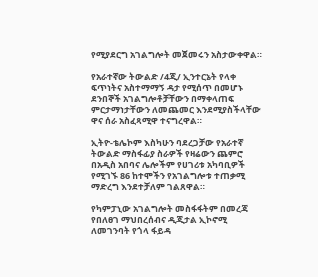የሚያደርግ አገልግሎት መጀመሩን አስታውቀዋል።

የአራተኛው ትውልድ /4ጂ/ ኢንተርኔት የላቀ ፍጥነትና አስተማማኝ ዳታ የሚሰጥ በመሆኑ ደንበኞች አገልግሎቶቻቸውን በማቀላጠፍ ምርታማነታቸውን ለመጨመር እንደሚያስችላቸው ዋና ሰራ አስፈጻሚዋ ተናግረዋል።

ኢትዮ-ቴሌኮም እስካሁን ባደረጋቻው የአራተኛ ትውልድ ማስፋፊያ ስራዎች የዛሬውን ጨምሮ በአዲስ አበባና ሌሎችም የሀገሪቱ አካባቢዎች የሚገኙ 86 ከተሞችን የአገልግሎቱ ተጠቃሚ ማድረግ እንደተቻለም ገልጸዋል።

የካምፓኒው አገልግሎት መስፋፋትም በመረጃ የበለፀገ ማህበረሰብና ዲጂታል ኢኮኖሚ ለመገንባት የጎላ ፋይዳ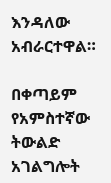እንዳለው አብራርተዋል።

በቀጣይም የአምስተኛው ትውልድ አገልግሎት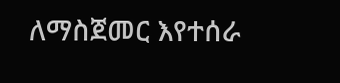ለማስጀመር እየተሰራ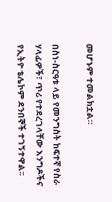መሆኑም ተመልክቷል።

በስነ-ስርዓቱ ላይ የመንግስት ከፍተኛ የስራ ሃላፊዎች፣ ጥሪ የተደረገላቸው እንግዶችና የኢትዮ ቴሌኮም ደንበኞች ተገኝተዋል፡፡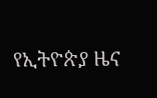የኢትዮጵያ ዜና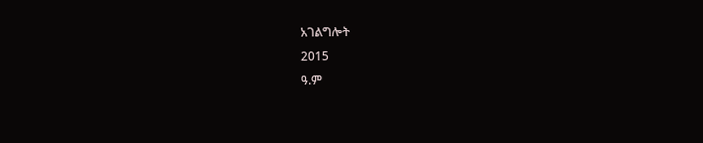አገልግሎት
2015
ዓ.ም